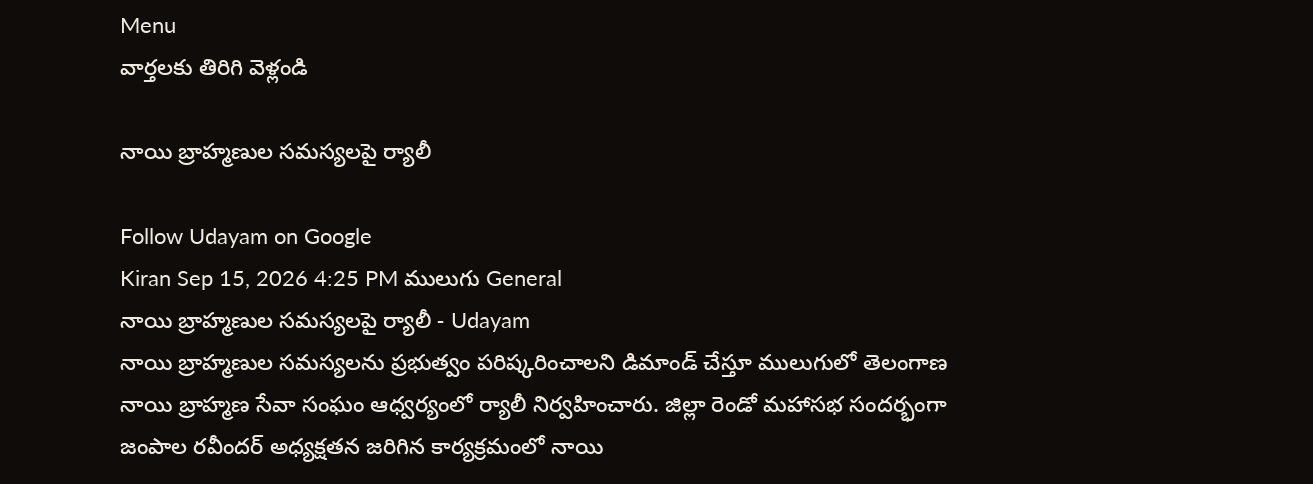Menu
వార్తలకు తిరిగి వెళ్లండి

నాయి బ్రాహ్మణుల సమస్యలపై ర్యాలీ

Follow Udayam on Google
Kiran Sep 15, 2026 4:25 PM ములుగు General
నాయి బ్రాహ్మణుల సమస్యలపై ర్యాలీ - Udayam
నాయి బ్రాహ్మణుల సమస్యలను ప్రభుత్వం పరిష్కరించాలని డిమాండ్ చేస్తూ ములుగులో తెలంగాణ నాయి బ్రాహ్మణ సేవా సంఘం ఆధ్వర్యంలో ర్యాలీ నిర్వహించారు. జిల్లా రెండో మహాసభ సందర్భంగా జంపాల రవీందర్ అధ్యక్షతన జరిగిన కార్యక్రమంలో నాయి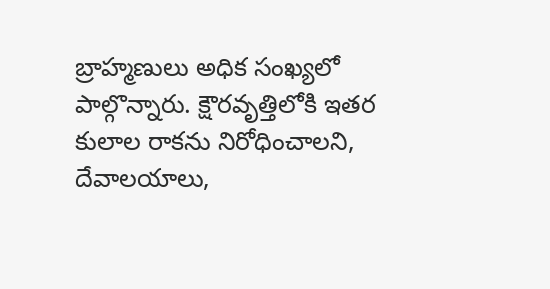బ్రాహ్మణులు అధిక సంఖ్యలో పాల్గొన్నారు. క్షౌరవృత్తిలోకి ఇతర కులాల రాకను నిరోధించాలని, దేవాలయాలు,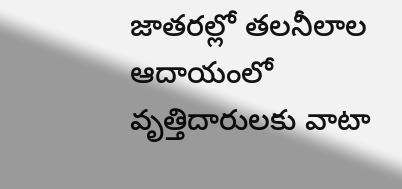జాతరల్లో తలనీలాల ఆదాయంలో వృత్తిదారులకు వాటా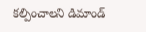కల్పించాలని డిమాండ్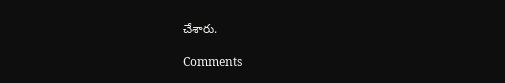చేశారు.

Comments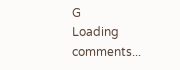G
Loading comments...